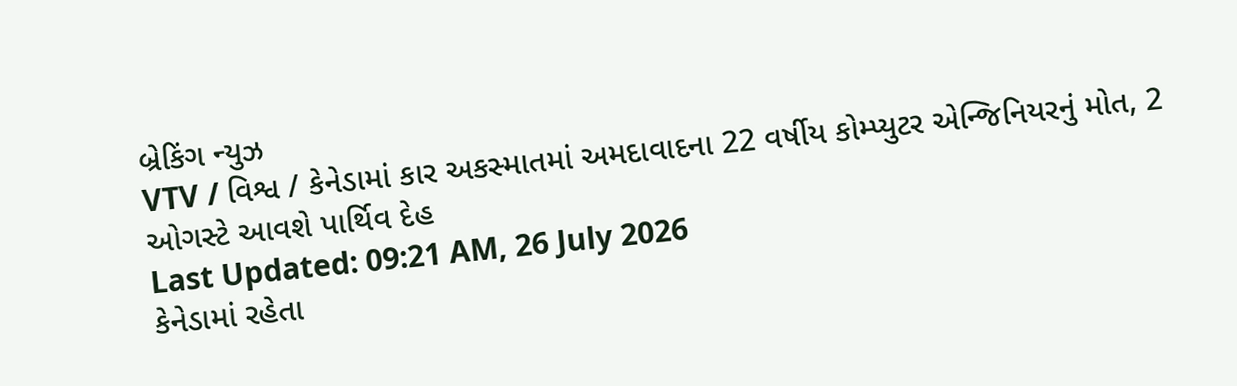બ્રેકિંગ ન્યુઝ
VTV / વિશ્વ / કેનેડામાં કાર અકસ્માતમાં અમદાવાદના 22 વર્ષીય કોમ્પ્યુટર એન્જિનિયરનું મોત, 2 ઓગસ્ટે આવશે પાર્થિવ દેહ
Last Updated: 09:21 AM, 26 July 2026
કેનેડામાં રહેતા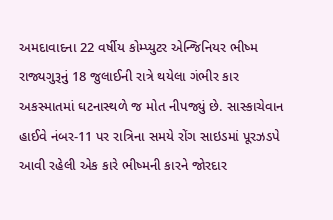અમદાવાદના 22 વર્ષીય કોમ્પ્યુટર એન્જિનિયર ભીષ્મ રાજ્યગુરૂનું 18 જુલાઈની રાત્રે થયેલા ગંભીર કાર અકસ્માતમાં ઘટનાસ્થળે જ મોત નીપજ્યું છે. સાસ્કાચેવાન હાઈવે નંબર-11 પર રાત્રિના સમયે રોંગ સાઇડમાં પૂરઝડપે આવી રહેલી એક કારે ભીષ્મની કારને જોરદાર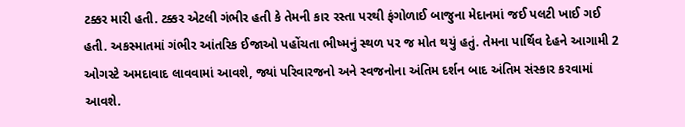ટક્કર મારી હતી. ટક્કર એટલી ગંભીર હતી કે તેમની કાર રસ્તા પરથી ફંગોળાઈ બાજુના મેદાનમાં જઈ પલટી ખાઈ ગઈ હતી. અકસ્માતમાં ગંભીર આંતરિક ઈજાઓ પહોંચતા ભીષ્મનું સ્થળ પર જ મોત થયું હતું. તેમના પાર્થિવ દેહને આગામી 2 ઓગસ્ટે અમદાવાદ લાવવામાં આવશે, જ્યાં પરિવારજનો અને સ્વજનોના અંતિમ દર્શન બાદ અંતિમ સંસ્કાર કરવામાં આવશે.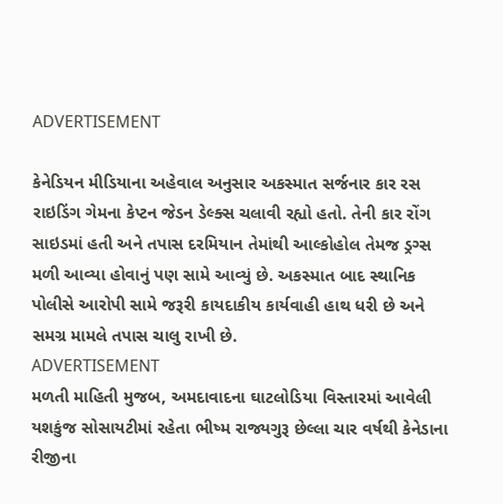ADVERTISEMENT

કેનેડિયન મીડિયાના અહેવાલ અનુસાર અકસ્માત સર્જનાર કાર રસ રાઇડિંગ ગેમના કેપ્ટન જેડન ડેલ્ક્સ ચલાવી રહ્યો હતો. તેની કાર રોંગ સાઇડમાં હતી અને તપાસ દરમિયાન તેમાંથી આલ્કોહોલ તેમજ ડ્રગ્સ મળી આવ્યા હોવાનું પણ સામે આવ્યું છે. અકસ્માત બાદ સ્થાનિક પોલીસે આરોપી સામે જરૂરી કાયદાકીય કાર્યવાહી હાથ ધરી છે અને સમગ્ર મામલે તપાસ ચાલુ રાખી છે.
ADVERTISEMENT
મળતી માહિતી મુજબ, અમદાવાદના ઘાટલોડિયા વિસ્તારમાં આવેલી યશકુંજ સોસાયટીમાં રહેતા ભીષ્મ રાજ્યગુરૂ છેલ્લા ચાર વર્ષથી કેનેડાના રીજીના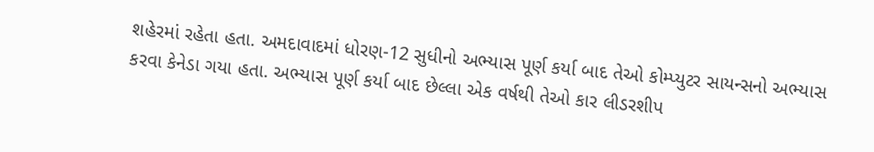શહેરમાં રહેતા હતા. અમદાવાદમાં ધોરણ-12 સુધીનો અભ્યાસ પૂર્ણ કર્યા બાદ તેઓ કોમ્પ્યુટર સાયન્સનો અભ્યાસ કરવા કેનેડા ગયા હતા. અભ્યાસ પૂર્ણ કર્યા બાદ છેલ્લા એક વર્ષથી તેઓ કાર લીડરશીપ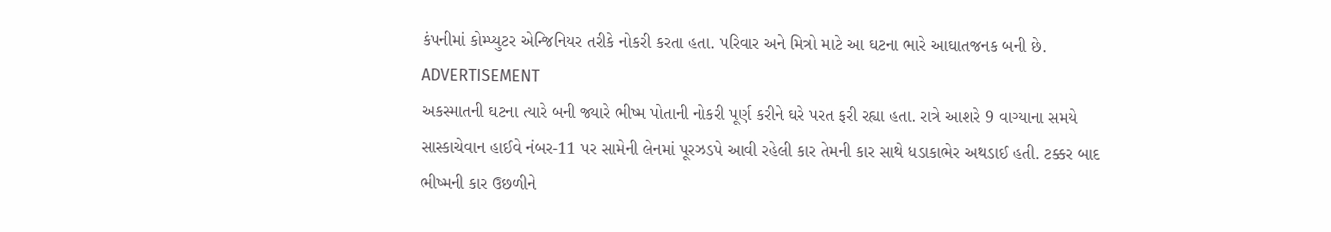કંપનીમાં કોમ્પ્યુટર એન્જિનિયર તરીકે નોકરી કરતા હતા. પરિવાર અને મિત્રો માટે આ ઘટના ભારે આઘાતજનક બની છે.
ADVERTISEMENT
અકસ્માતની ઘટના ત્યારે બની જ્યારે ભીષ્મ પોતાની નોકરી પૂર્ણ કરીને ઘરે પરત ફરી રહ્યા હતા. રાત્રે આશરે 9 વાગ્યાના સમયે સાસ્કાચેવાન હાઈવે નંબર-11 પર સામેની લેનમાં પૂરઝડપે આવી રહેલી કાર તેમની કાર સાથે ધડાકાભેર અથડાઈ હતી. ટક્કર બાદ ભીષ્મની કાર ઉછળીને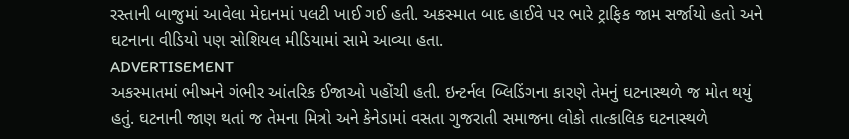રસ્તાની બાજુમાં આવેલા મેદાનમાં પલટી ખાઈ ગઈ હતી. અકસ્માત બાદ હાઈવે પર ભારે ટ્રાફિક જામ સર્જાયો હતો અને ઘટનાના વીડિયો પણ સોશિયલ મીડિયામાં સામે આવ્યા હતા.
ADVERTISEMENT
અકસ્માતમાં ભીષ્મને ગંભીર આંતરિક ઈજાઓ પહોંચી હતી. ઇન્ટર્નલ બ્લિડિંગના કારણે તેમનું ઘટનાસ્થળે જ મોત થયું હતું. ઘટનાની જાણ થતાં જ તેમના મિત્રો અને કેનેડામાં વસતા ગુજરાતી સમાજના લોકો તાત્કાલિક ઘટનાસ્થળે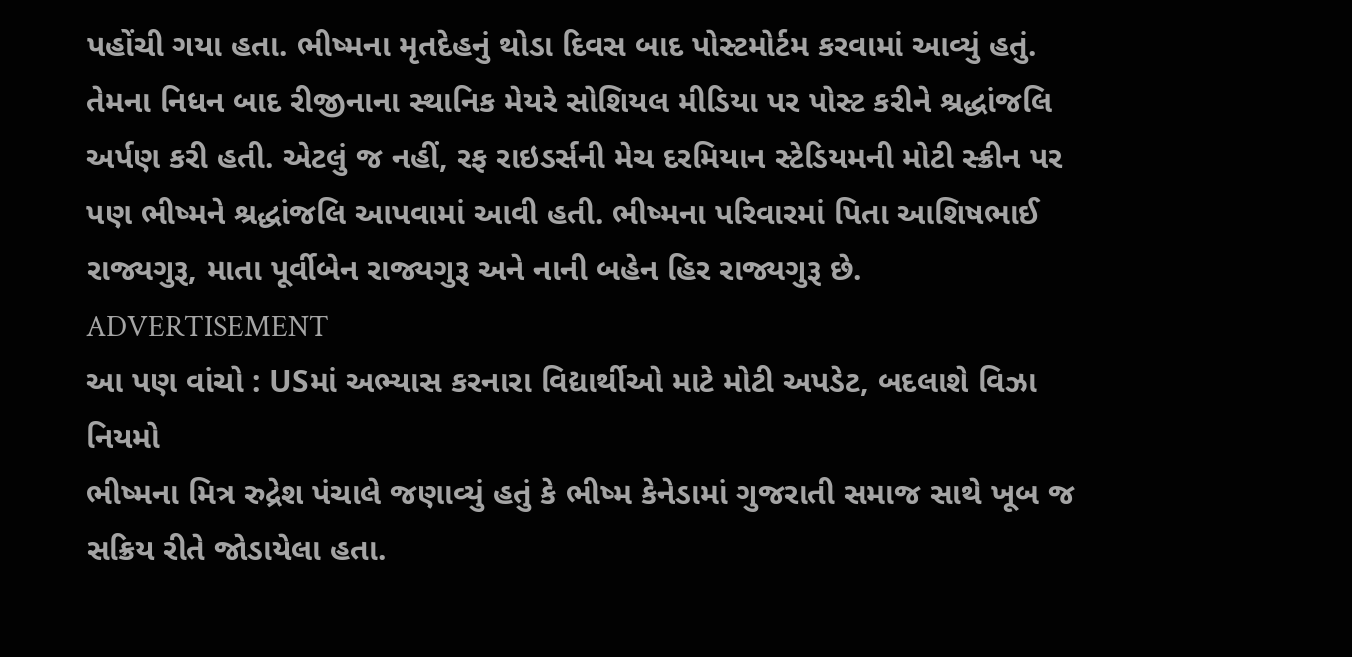પહોંચી ગયા હતા. ભીષ્મના મૃતદેહનું થોડા દિવસ બાદ પોસ્ટમોર્ટમ કરવામાં આવ્યું હતું. તેમના નિધન બાદ રીજીનાના સ્થાનિક મેયરે સોશિયલ મીડિયા પર પોસ્ટ કરીને શ્રદ્ધાંજલિ અર્પણ કરી હતી. એટલું જ નહીં, રફ રાઇડર્સની મેચ દરમિયાન સ્ટેડિયમની મોટી સ્ક્રીન પર પણ ભીષ્મને શ્રદ્ધાંજલિ આપવામાં આવી હતી. ભીષ્મના પરિવારમાં પિતા આશિષભાઈ રાજ્યગુરૂ, માતા પૂર્વીબેન રાજ્યગુરૂ અને નાની બહેન હિર રાજ્યગુરૂ છે.
ADVERTISEMENT
આ પણ વાંચો : USમાં અભ્યાસ કરનારા વિદ્યાર્થીઓ માટે મોટી અપડેટ, બદલાશે વિઝા નિયમો
ભીષ્મના મિત્ર રુદ્રેશ પંચાલે જણાવ્યું હતું કે ભીષ્મ કેનેડામાં ગુજરાતી સમાજ સાથે ખૂબ જ સક્રિય રીતે જોડાયેલા હતા.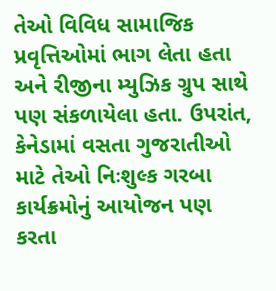તેઓ વિવિધ સામાજિક પ્રવૃત્તિઓમાં ભાગ લેતા હતા અને રીજીના મ્યુઝિક ગ્રુપ સાથે પણ સંકળાયેલા હતા. ઉપરાંત, કેનેડામાં વસતા ગુજરાતીઓ માટે તેઓ નિઃશુલ્ક ગરબા કાર્યક્રમોનું આયોજન પણ કરતા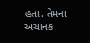હતા. તેમના અચાનક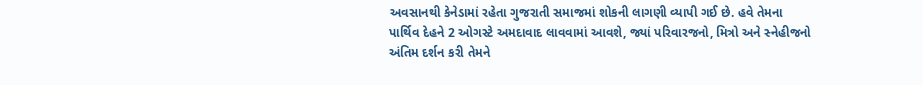અવસાનથી કેનેડામાં રહેતા ગુજરાતી સમાજમાં શોકની લાગણી વ્યાપી ગઈ છે. હવે તેમના પાર્થિવ દેહને 2 ઓગસ્ટે અમદાવાદ લાવવામાં આવશે, જ્યાં પરિવારજનો, મિત્રો અને સ્નેહીજનો અંતિમ દર્શન કરી તેમને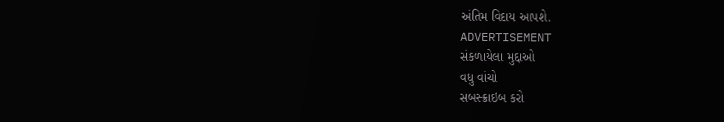અંતિમ વિદાય આપશે.
ADVERTISEMENT
સંકળાયેલા મુદ્દાઓ
વધુ વાંચો
સબસ્ક્રાઇબ કરો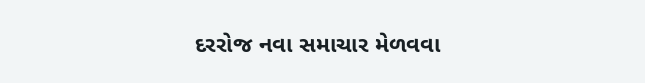દરરોજ નવા સમાચાર મેળવવા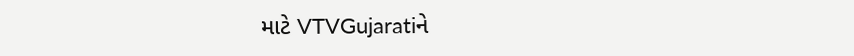માટે VTVGujaratiને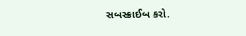સબસ્ક્રાઈબ કરો.